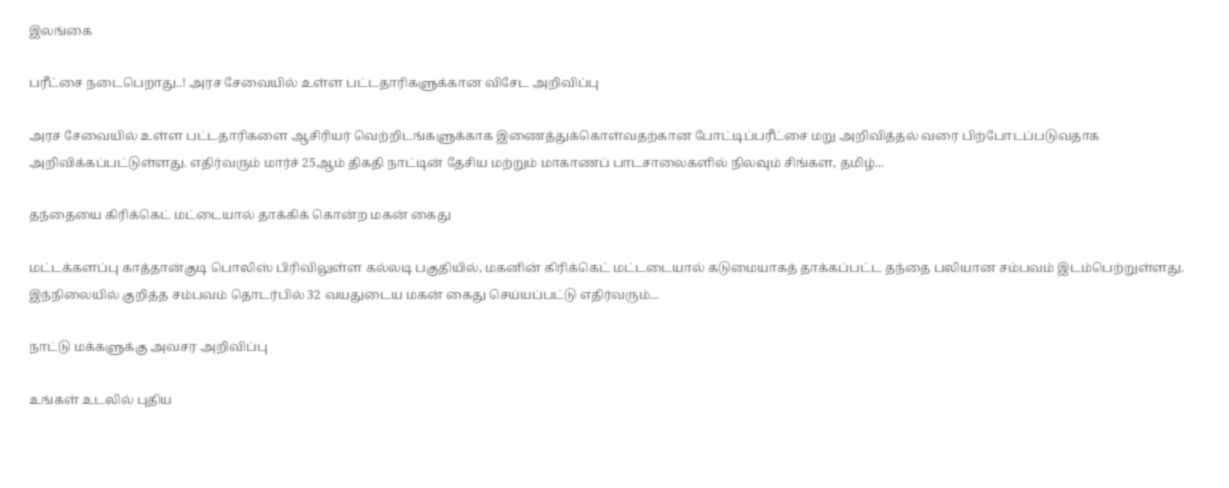இலங்கை

பரீட்சை நடைபெறாது..! அரச சேவையில் உள்ள பட்டதாரிகளுக்கான விசேட அறிவிப்பு

அரச சேவையில் உள்ள பட்டதாரிகளை ஆசிரியர் வெற்றிடங்களுக்காக இணைத்துக்கொள்வதற்கான போட்டிப்பரீட்சை மறு அறிவித்தல் வரை பிற்போடப்படுவதாக அறிவிக்கப்பட்டுள்ளது. எதிர்வரும் மார்ச் 25ஆம் திகதி நாட்டின் தேசிய மற்றும் மாகாணப் பாடசாலைகளில் நிலவும் சிங்கள, தமிழ்...

தந்தையை கிரிக்கெட் மட்டையால் தாக்கிக் கொன்ற மகன் கைது

மட்டக்களப்பு காத்தான்குடி பொலிஸ் பிரிவிலுள்ள கல்லடி பகுதியில், மகனின் கிரிக்கெட் மட்டடையால் கடுமையாகத் தாக்கப்பட்ட தந்தை பலியான சம்பவம் இடம்பெற்றுள்ளது. இந்நிலையில் குறித்த சம்பவம் தொடர்பில் 32 வயதுடைய மகன் கைது செய்யப்பட்டு எதிர்வரும்...

நாட்டு மக்களுக்கு அவசர அறிவிப்பு

உங்கள் உடலில் புதிய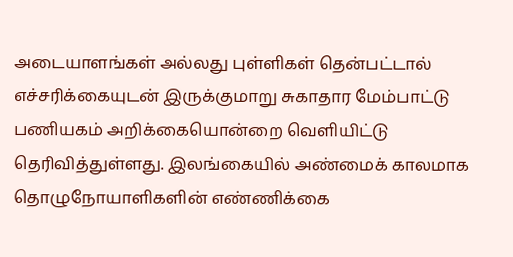அடையாளங்கள் அல்லது புள்ளிகள் தென்பட்டால் எச்சரிக்கையுடன் இருக்குமாறு சுகாதார மேம்பாட்டு பணியகம் அறிக்கையொன்றை வெளியிட்டு தெரிவித்துள்ளது. இலங்கையில் அண்மைக் காலமாக தொழுநோயாளிகளின் எண்ணிக்கை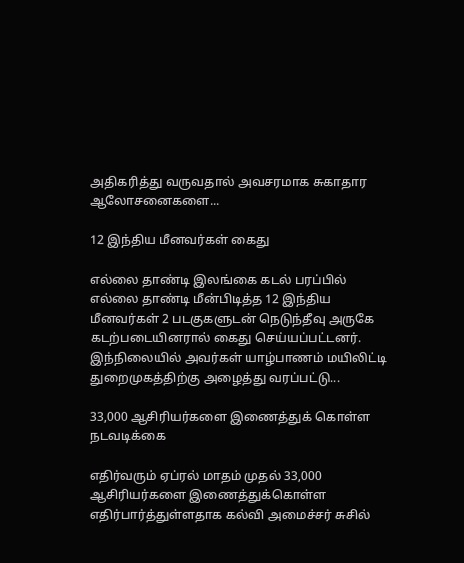அதிகரித்து வருவதால் அவசரமாக சுகாதார ஆலோசனைகளை...

12 இந்திய மீனவர்கள் கைது

எல்லை தாண்டி இலங்கை கடல் பரப்பில் எல்லை தாண்டி மீன்பிடித்த 12 இந்திய மீனவர்கள் 2 படகுகளுடன் நெடுந்தீவு அருகே கடற்படையினரால் கைது செய்யப்பட்டனர். இந்நிலையில் அவர்கள் யாழ்பாணம் மயிலிட்டி துறைமுகத்திற்கு அழைத்து வரப்பட்டு...

33,000 ஆசிரியர்களை இணைத்துக் கொள்ள நடவடிக்கை

எதிர்வரும் ஏப்ரல் மாதம் முதல் 33,000 ஆசிரியர்களை இணைத்துக்கொள்ள எதிர்பார்த்துள்ளதாக கல்வி அமைச்சர் சுசில்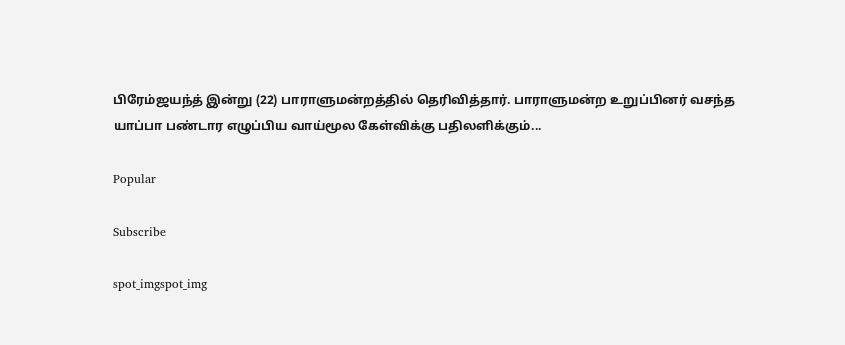பிரேம்ஜயந்த் இன்று (22) பாராளுமன்றத்தில் தெரிவித்தார். பாராளுமன்ற உறுப்பினர் வசந்த யாப்பா பண்டார எழுப்பிய வாய்மூல கேள்விக்கு பதிலளிக்கும்...

Popular

Subscribe

spot_imgspot_img